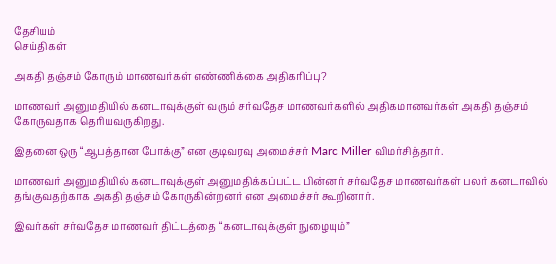தேசியம்
செய்திகள்

அகதி தஞ்சம் கோரும் மாணவர்கள் எண்ணிக்கை அதிகரிப்பு?

மாணவர் அனுமதியில் கனடாவுக்குள் வரும் சர்வதேச மாணவர்களில் அதிகமானவர்கள் அகதி தஞ்சம் கோருவதாக தெரியவருகிறது.

இதனை ஒரு “ஆபத்தான போக்கு” என குடிவரவு அமைச்சர் Marc Miller விமர்சித்தார்.

மாணவர் அனுமதியில் கனடாவுக்குள் அனுமதிக்கப்பட்ட பின்னர் சர்வதேச மாணவர்கள் பலர் கனடாவில் தங்குவதற்காக அகதி தஞ்சம் கோருகின்றனர் என அமைச்சர் கூறினார்.

இவர்கள் சர்வதேச மாணவர் திட்டத்தை “கனடாவுக்குள் நுழையும்”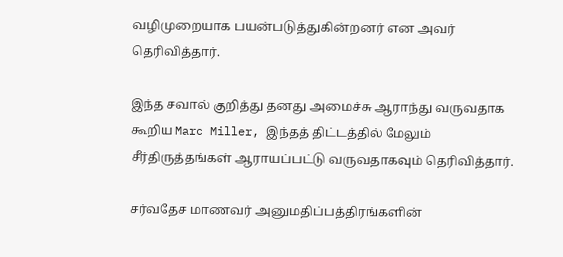வழிமுறையாக பயன்படுத்துகின்றனர் என அவர் தெரிவித்தார்.

இந்த சவால் குறித்து தனது அமைச்சு ஆராந்து வருவதாக கூறிய Marc Miller, இந்தத் திட்டத்தில் மேலும் சீர்திருத்தங்கள் ஆராயப்பட்டு வருவதாகவும் தெரிவித்தார்.

சர்வதேச மாணவர் அனுமதிப்பத்திரங்களின்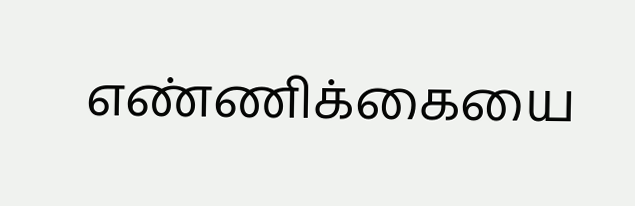எண்ணிக்கையை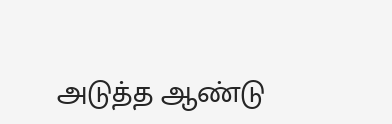அடுத்த ஆண்டு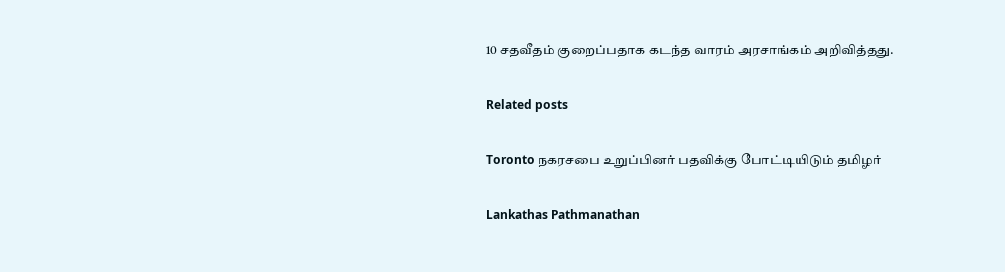10 சதவீதம் குறைப்பதாக கடந்த வாரம் அரசாங்கம் அறிவித்தது.

Related posts

Toronto நகரசபை உறுப்பினர் பதவிக்கு போட்டியிடும் தமிழர்

Lankathas Pathmanathan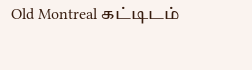Old Montreal கட்டிடம்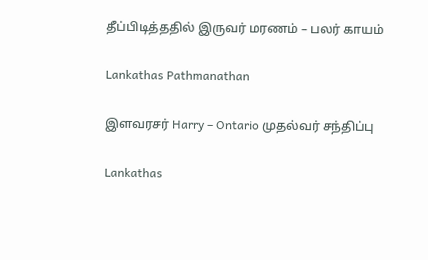தீப்பிடித்ததில் இருவர் மரணம் – பலர் காயம்

Lankathas Pathmanathan

இளவரசர் Harry – Ontario முதல்வர் சந்திப்பு

Lankathas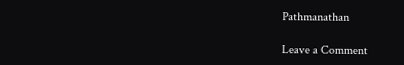Pathmanathan

Leave a Comment